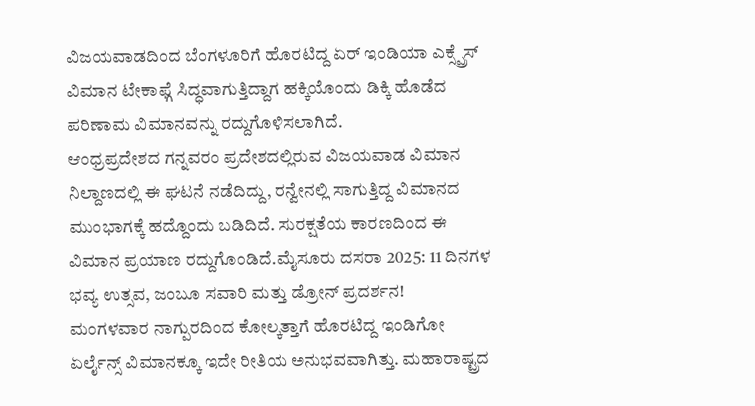ವಿಜಯವಾಡದಿಂದ ಬೆಂಗಳೂರಿಗೆ ಹೊರಟಿದ್ದ ಏರ್ ಇಂಡಿಯಾ ಎಕ್ಸ್ಪ್ರೆಸ್ ವಿಮಾನ ಟೇಕಾಫ್ಗೆ ಸಿದ್ಧವಾಗುತ್ತಿದ್ದಾಗ ಹಕ್ಕಿಯೊಂದು ಡಿಕ್ಕಿ ಹೊಡೆದ ಪರಿಣಾಮ ವಿಮಾನವನ್ನು ರದ್ದುಗೊಳಿಸಲಾಗಿದೆ.
ಆಂಧ್ರಪ್ರದೇಶದ ಗನ್ನವರಂ ಪ್ರದೇಶದಲ್ಲಿರುವ ವಿಜಯವಾಡ ವಿಮಾನ ನಿಲ್ದಾಣದಲ್ಲಿ ಈ ಘಟನೆ ನಡೆದಿದ್ದು, ರನ್ವೇನಲ್ಲಿ ಸಾಗುತ್ತಿದ್ದ ವಿಮಾನದ ಮುಂಭಾಗಕ್ಕೆ ಹದ್ದೊಂದು ಬಡಿದಿದೆ. ಸುರಕ್ಷತೆಯ ಕಾರಣದಿಂದ ಈ ವಿಮಾನ ಪ್ರಯಾಣ ರದ್ದುಗೊಂಡಿದೆ.ಮೈಸೂರು ದಸರಾ 2025: 11 ದಿನಗಳ ಭವ್ಯ ಉತ್ಸವ, ಜಂಬೂ ಸವಾರಿ ಮತ್ತು ಡ್ರೋನ್ ಪ್ರದರ್ಶನ!
ಮಂಗಳವಾರ ನಾಗ್ಪುರದಿಂದ ಕೋಲ್ಕತ್ತಾಗೆ ಹೊರಟಿದ್ದ ಇಂಡಿಗೋ ಏರ್ಲೈನ್ಸ್ ವಿಮಾನಕ್ಕೂ ಇದೇ ರೀತಿಯ ಅನುಭವವಾಗಿತ್ತು. ಮಹಾರಾಷ್ಟ್ರದ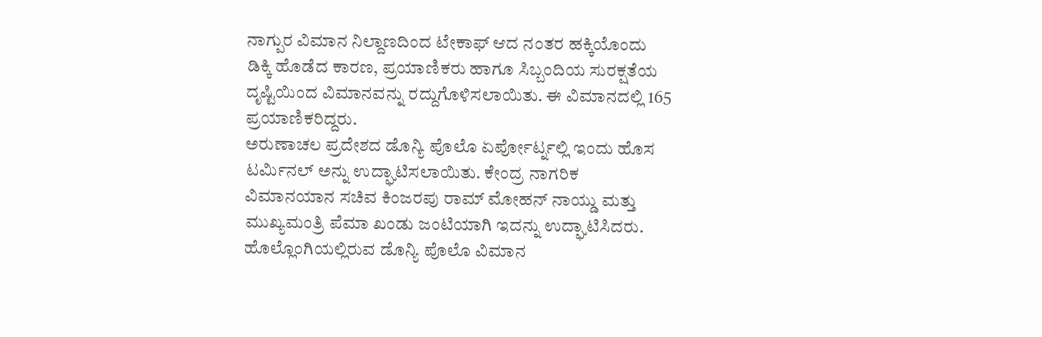ನಾಗ್ಪುರ ವಿಮಾನ ನಿಲ್ದಾಣದಿಂದ ಟೇಕಾಫ್ ಆದ ನಂತರ ಹಕ್ಕಿಯೊಂದು ಡಿಕ್ಕಿ ಹೊಡೆದ ಕಾರಣ, ಪ್ರಯಾಣಿಕರು ಹಾಗೂ ಸಿಬ್ಬಂದಿಯ ಸುರಕ್ಷತೆಯ ದೃಷ್ಟಿಯಿಂದ ವಿಮಾನವನ್ನು ರದ್ದುಗೊಳಿಸಲಾಯಿತು. ಈ ವಿಮಾನದಲ್ಲಿ 165 ಪ್ರಯಾಣಿಕರಿದ್ದರು.
ಅರುಣಾಚಲ ಪ್ರದೇಶದ ಡೊನ್ಯಿ ಪೊಲೊ ಏರ್ಪೋರ್ಟ್ನಲ್ಲಿ ಇಂದು ಹೊಸ ಟರ್ಮಿನಲ್ ಅನ್ನು ಉದ್ಘಾಟಿಸಲಾಯಿತು. ಕೇಂದ್ರ ನಾಗರಿಕ ವಿಮಾನಯಾನ ಸಚಿವ ಕಿಂಜರಪು ರಾಮ್ ಮೋಹನ್ ನಾಯ್ಡು ಮತ್ತು ಮುಖ್ಯಮಂತ್ರಿ ಪೆಮಾ ಖಂಡು ಜಂಟಿಯಾಗಿ ಇದನ್ನು ಉದ್ಘಾಟಿಸಿದರು. ಹೊಲ್ಲೊಂಗಿಯಲ್ಲಿರುವ ಡೊನ್ಯಿ ಪೊಲೊ ವಿಮಾನ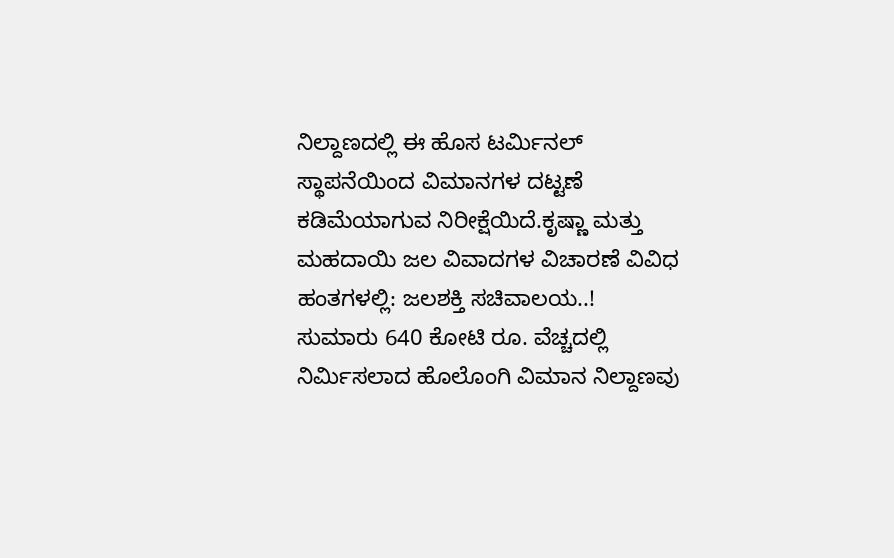ನಿಲ್ದಾಣದಲ್ಲಿ ಈ ಹೊಸ ಟರ್ಮಿನಲ್ ಸ್ಥಾಪನೆಯಿಂದ ವಿಮಾನಗಳ ದಟ್ಟಣೆ ಕಡಿಮೆಯಾಗುವ ನಿರೀಕ್ಷೆಯಿದೆ.ಕೃಷ್ಣಾ ಮತ್ತು ಮಹದಾಯಿ ಜಲ ವಿವಾದಗಳ ವಿಚಾರಣೆ ವಿವಿಧ ಹಂತಗಳಲ್ಲಿ: ಜಲಶಕ್ತಿ ಸಚಿವಾಲಯ..!
ಸುಮಾರು 640 ಕೋಟಿ ರೂ. ವೆಚ್ಚದಲ್ಲಿ ನಿರ್ಮಿಸಲಾದ ಹೊಲೊಂಗಿ ವಿಮಾನ ನಿಲ್ದಾಣವು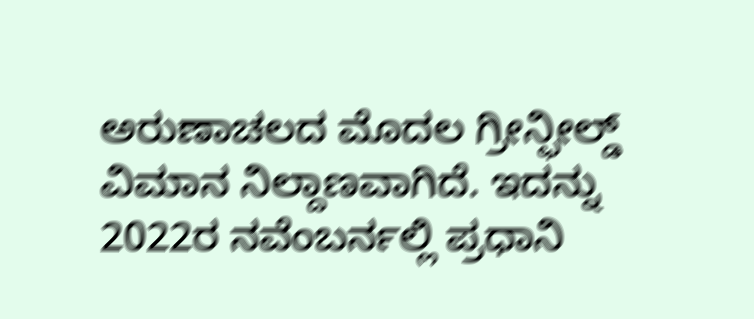ಅರುಣಾಚಲದ ಮೊದಲ ಗ್ರೀನ್ಫೀಲ್ಡ್ ವಿಮಾನ ನಿಲ್ದಾಣವಾಗಿದೆ. ಇದನ್ನು 2022ರ ನವೆಂಬರ್ನಲ್ಲಿ ಪ್ರಧಾನಿ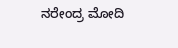ನರೇಂದ್ರ ಮೋದಿ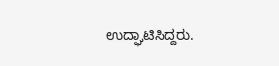ಉದ್ಘಾಟಿಸಿದ್ದರು.